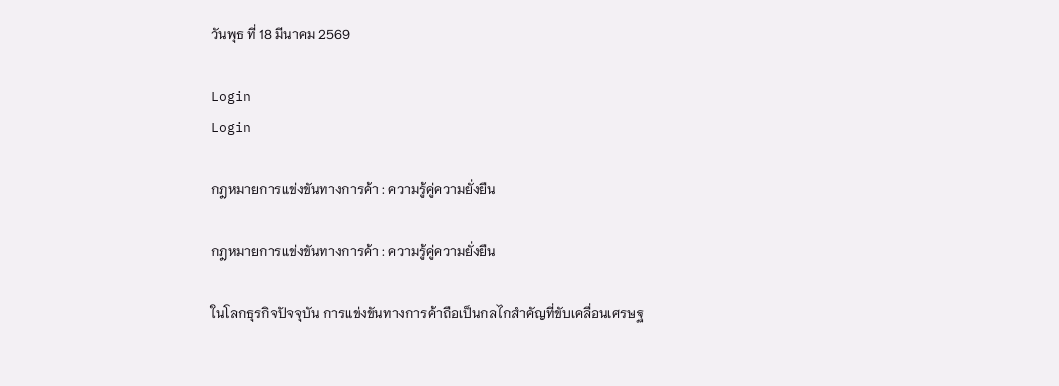วันพุธ ที่ 18 มีนาคม 2569

Login
Login

กฎหมายการแข่งขันทางการค้า : ความรู้คู่ความยั่งยืน

กฎหมายการแข่งขันทางการค้า : ความรู้คู่ความยั่งยืน

ในโลกธุรกิจปัจจุบัน การแข่งขันทางการค้าถือเป็นกลไกสำคัญที่ขับเคลื่อนเศรษฐ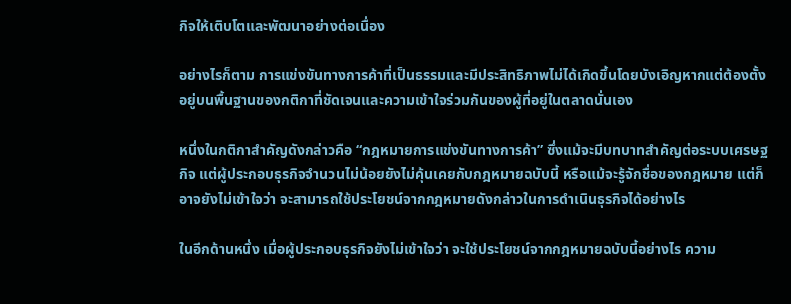กิจให้เติบโตและพัฒนาอย่างต่อเนื่อง

อย่างไรก็ตาม การแข่งขันทางการค้าที่เป็นธรรมและมีประสิทธิภาพไม่ได้เกิดขึ้นโดยบังเอิญหากแต่ต้องตั้งอยู่บนพื้นฐานของกติกาที่ชัดเจนและความเข้าใจร่วมกันของผู้ที่อยู่ในตลาดนั่นเอง

หนึ่งในกติกาสำคัญดังกล่าวคือ “กฎหมายการแข่งขันทางการค้า” ซึ่งแม้จะมีบทบาทสำคัญต่อระบบเศรษฐกิจ แต่ผู้ประกอบธุรกิจจำนวนไม่น้อยยังไม่คุ้นเคยกับกฎหมายฉบับนี้ หรือแม้จะรู้จักชื่อของกฎหมาย แต่ก็อาจยังไม่เข้าใจว่า จะสามารถใช้ประโยชน์จากกฎหมายดังกล่าวในการดำเนินธุรกิจได้อย่างไร

ในอีกด้านหนึ่ง เมื่อผู้ประกอบธุรกิจยังไม่เข้าใจว่า จะใช้ประโยชน์จากกฎหมายฉบับนี้อย่างไร ความ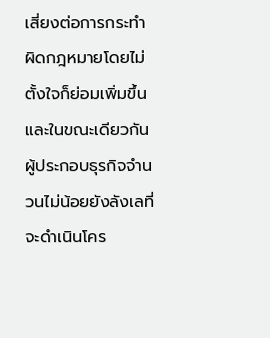เสี่ยงต่อการกระทำผิดกฎหมายโดยไม่ตั้งใจก็ย่อมเพิ่มขึ้น และในขณะเดียวกัน ผู้ประกอบธุรกิจจำนวนไม่น้อยยังลังเลที่จะดำเนินโคร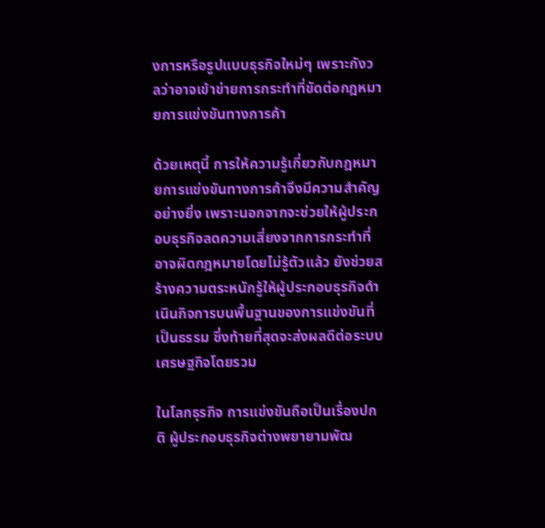งการหรือรูปแบบธุรกิจใหม่ๆ เพราะกังวลว่าอาจเข้าข่ายการกระทำที่ขัดต่อกฎหมายการแข่งขันทางการค้า

ด้วยเหตุนี้ การให้ความรู้เกี่ยวกับกฎหมายการแข่งขันทางการค้าจึงมีความสำคัญอย่างยิ่ง เพราะนอกจากจะช่วยให้ผู้ประกอบธุรกิจลดความเสี่ยงจากการกระทำที่อาจผิดกฎหมายโดยไม่รู้ตัวแล้ว ยังช่วยสร้างความตระหนักรู้ให้ผู้ประกอบธุรกิจดำเนินกิจการบนพื้นฐานของการแข่งขันที่เป็นธรรม ซึ่งท้ายที่สุดจะส่งผลดีต่อระบบเศรษฐกิจโดยรวม

ในโลกธุรกิจ การแข่งขันถือเป็นเรื่องปกติ ผู้ประกอบธุรกิจต่างพยายามพัฒ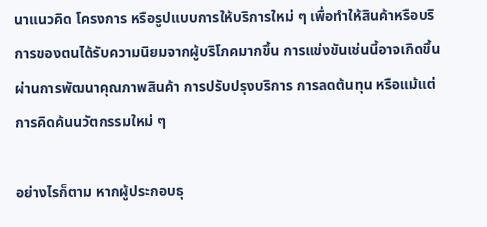นาแนวคิด โครงการ หรือรูปแบบการให้บริการใหม่ ๆ เพื่อทำให้สินค้าหรือบริการของตนได้รับความนิยมจากผู้บริโภคมากขึ้น การแข่งขันเช่นนี้อาจเกิดขึ้นผ่านการพัฒนาคุณภาพสินค้า การปรับปรุงบริการ การลดต้นทุน หรือแม้แต่การคิดค้นนวัตกรรมใหม่ ๆ

อย่างไรก็ตาม หากผู้ประกอบธุ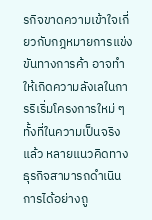รกิจขาดความเข้าใจเกี่ยวกับกฎหมายการแข่งขันทางการค้า อาจทำให้เกิดความลังเลในการริเริ่มโครงการใหม่ ๆ ทั้งที่ในความเป็นจริงแล้ว หลายแนวคิดทางธุรกิจสามารถดำเนินการได้อย่างถู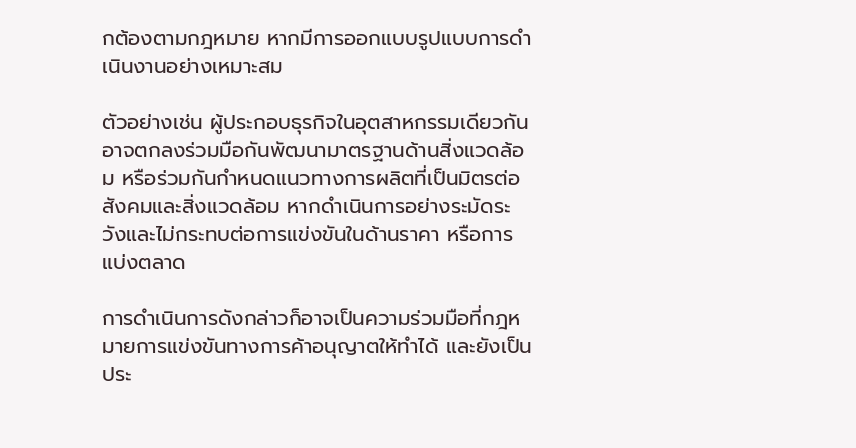กต้องตามกฎหมาย หากมีการออกแบบรูปแบบการดำเนินงานอย่างเหมาะสม

ตัวอย่างเช่น ผู้ประกอบธุรกิจในอุตสาหกรรมเดียวกันอาจตกลงร่วมมือกันพัฒนามาตรฐานด้านสิ่งแวดล้อม หรือร่วมกันกำหนดแนวทางการผลิตที่เป็นมิตรต่อสังคมและสิ่งแวดล้อม หากดำเนินการอย่างระมัดระวังและไม่กระทบต่อการแข่งขันในด้านราคา หรือการแบ่งตลาด

การดำเนินการดังกล่าวก็อาจเป็นความร่วมมือที่กฎหมายการแข่งขันทางการค้าอนุญาตให้ทำได้ และยังเป็นประ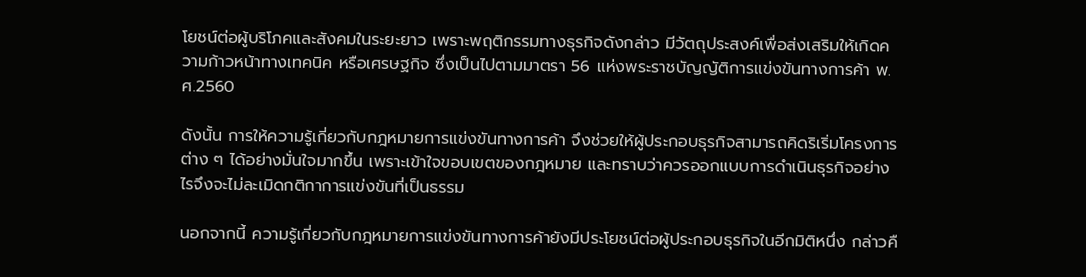โยชน์ต่อผู้บริโภคและสังคมในระยะยาว เพราะพฤติกรรมทางธุรกิจดังกล่าว มีวัตถุประสงค์เพื่อส่งเสริมให้เกิดความก้าวหน้าทางเทคนิค หรือเศรษฐกิจ ซึ่งเป็นไปตามมาตรา 56 แห่งพระราชบัญญัติการแข่งขันทางการค้า พ.ศ.2560

ดังนั้น การให้ความรู้เกี่ยวกับกฎหมายการแข่งขันทางการค้า จึงช่วยให้ผู้ประกอบธุรกิจสามารถคิดริเริ่มโครงการต่าง ๆ ได้อย่างมั่นใจมากขึ้น เพราะเข้าใจขอบเขตของกฎหมาย และทราบว่าควรออกแบบการดำเนินธุรกิจอย่างไรจึงจะไม่ละเมิดกติกาการแข่งขันที่เป็นธรรม

นอกจากนี้ ความรู้เกี่ยวกับกฎหมายการแข่งขันทางการค้ายังมีประโยชน์ต่อผู้ประกอบธุรกิจในอีกมิติหนึ่ง กล่าวคื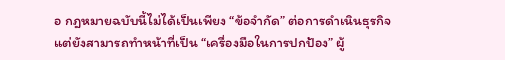อ กฎหมายฉบับนี้ไม่ได้เป็นเพียง “ข้อจำกัด” ต่อการดำเนินธุรกิจ แต่ยังสามารถทำหน้าที่เป็น “เครื่องมือในการปกป้อง” ผู้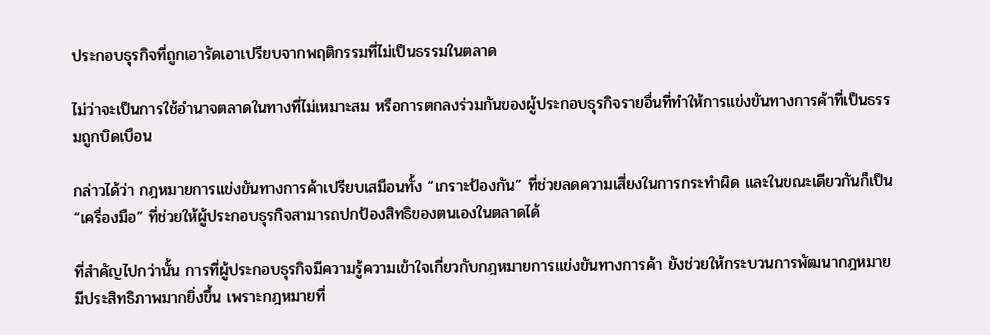ประกอบธุรกิจที่ถูกเอารัดเอาเปรียบจากพฤติกรรมที่ไม่เป็นธรรมในตลาด

ไม่ว่าจะเป็นการใช้อำนาจตลาดในทางที่ไม่เหมาะสม หรือการตกลงร่วมกันของผู้ประกอบธุรกิจรายอื่นที่ทำให้การแข่งขันทางการค้าที่เป็นธรรมถูกบิดเบือน

กล่าวได้ว่า กฎหมายการแข่งขันทางการค้าเปรียบเสมือนทั้ง “เกราะป้องกัน” ที่ช่วยลดความเสี่ยงในการกระทำผิด และในขณะเดียวกันก็เป็น “เครื่องมือ” ที่ช่วยให้ผู้ประกอบธุรกิจสามารถปกป้องสิทธิของตนเองในตลาดได้

ที่สำคัญไปกว่านั้น การที่ผู้ประกอบธุรกิจมีความรู้ความเข้าใจเกี่ยวกับกฎหมายการแข่งขันทางการค้า ยังช่วยให้กระบวนการพัฒนากฎหมายมีประสิทธิภาพมากยิ่งขึ้น เพราะกฎหมายที่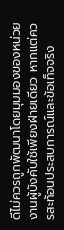ดีไม่ควรถูกพัฒนาโดยมุมมองของหน่วยงานผู้บังคับใช้เพียงฝ่ายเดียว หากแต่ควรสะท้อนประสบการณ์และข้อเท็จจริง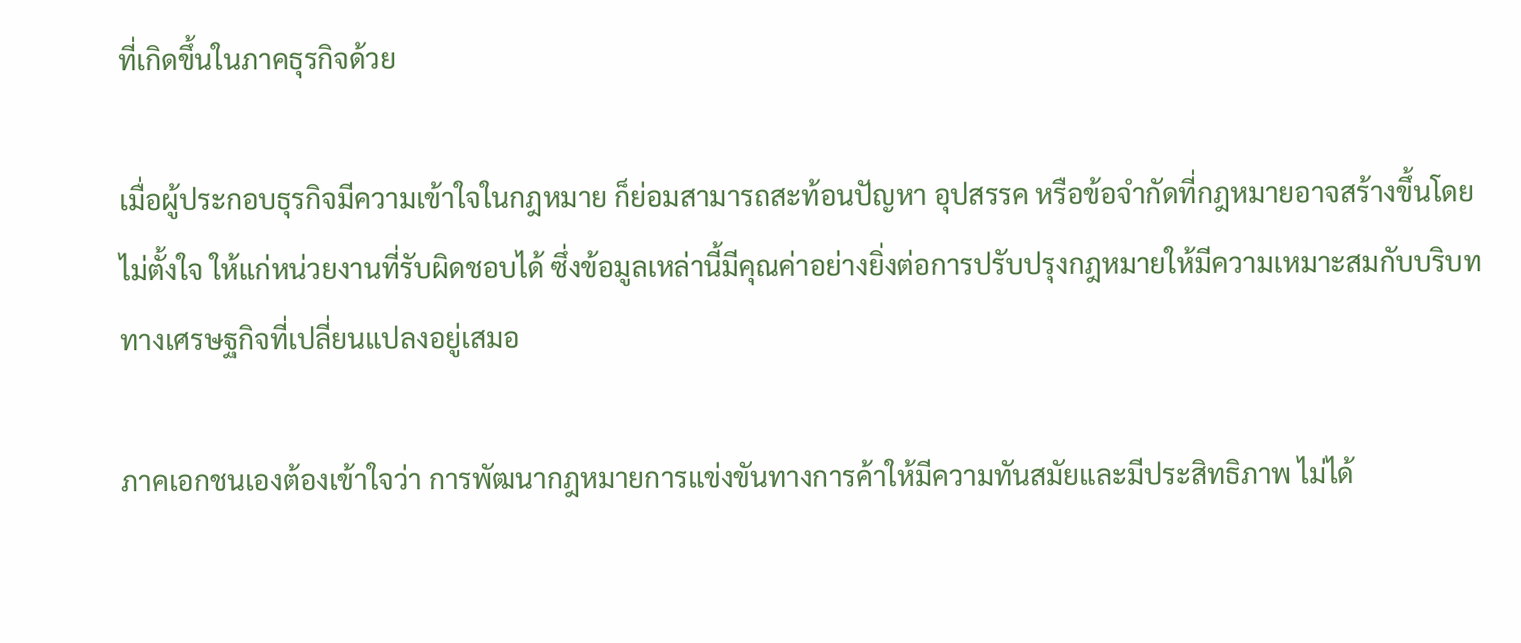ที่เกิดขึ้นในภาคธุรกิจด้วย

เมื่อผู้ประกอบธุรกิจมีความเข้าใจในกฎหมาย ก็ย่อมสามารถสะท้อนปัญหา อุปสรรค หรือข้อจำกัดที่กฎหมายอาจสร้างขึ้นโดยไม่ตั้งใจ ให้แก่หน่วยงานที่รับผิดชอบได้ ซึ่งข้อมูลเหล่านี้มีคุณค่าอย่างยิ่งต่อการปรับปรุงกฎหมายให้มีความเหมาะสมกับบริบททางเศรษฐกิจที่เปลี่ยนแปลงอยู่เสมอ

ภาคเอกชนเองต้องเข้าใจว่า การพัฒนากฎหมายการแข่งขันทางการค้าให้มีความทันสมัยและมีประสิทธิภาพ ไม่ได้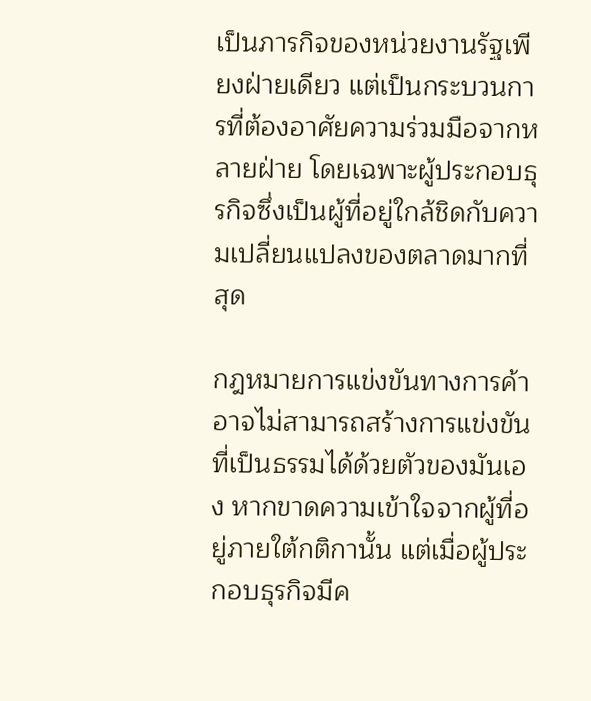เป็นภารกิจของหน่วยงานรัฐเพียงฝ่ายเดียว แต่เป็นกระบวนการที่ต้องอาศัยความร่วมมือจากหลายฝ่าย โดยเฉพาะผู้ประกอบธุรกิจซึ่งเป็นผู้ที่อยู่ใกล้ชิดกับความเปลี่ยนแปลงของตลาดมากที่สุด

กฎหมายการแข่งขันทางการค้าอาจไม่สามารถสร้างการแข่งขันที่เป็นธรรมได้ด้วยตัวของมันเอง หากขาดความเข้าใจจากผู้ที่อยู่ภายใต้กติกานั้น แต่เมื่อผู้ประกอบธุรกิจมีค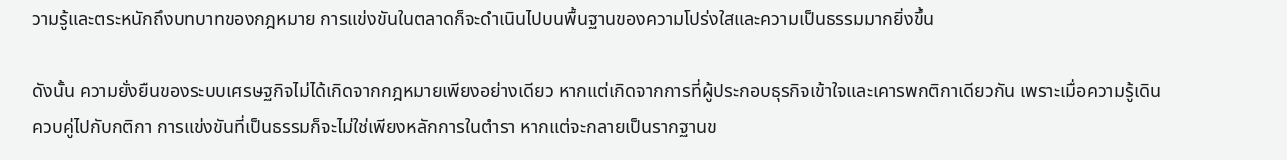วามรู้และตระหนักถึงบทบาทของกฎหมาย การแข่งขันในตลาดก็จะดำเนินไปบนพื้นฐานของความโปร่งใสและความเป็นธรรมมากยิ่งขึ้น

ดังนั้น ความยั่งยืนของระบบเศรษฐกิจไม่ได้เกิดจากกฎหมายเพียงอย่างเดียว หากแต่เกิดจากการที่ผู้ประกอบธุรกิจเข้าใจและเคารพกติกาเดียวกัน เพราะเมื่อความรู้เดินควบคู่ไปกับกติกา การแข่งขันที่เป็นธรรมก็จะไม่ใช่เพียงหลักการในตำรา หากแต่จะกลายเป็นรากฐานข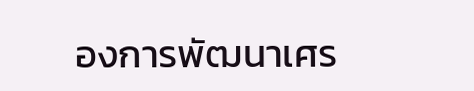องการพัฒนาเศร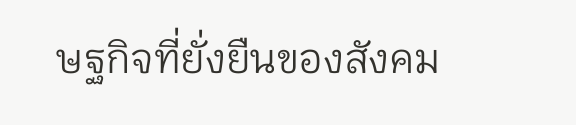ษฐกิจที่ยั่งยืนของสังคม